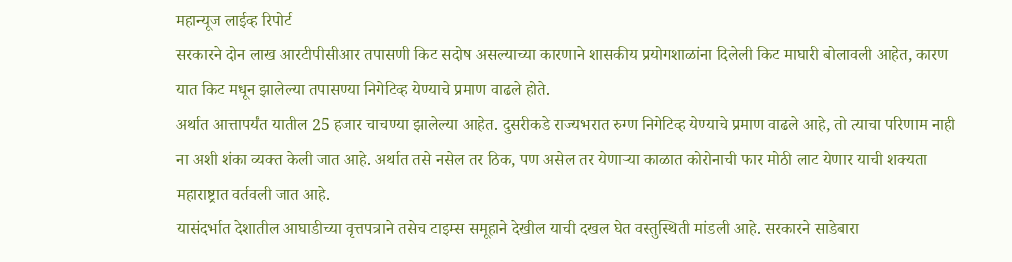महान्यूज लाईव्ह रिपोर्ट
सरकारने दोन लाख आरटीपीसीआर तपासणी किट सदोष असल्याच्या कारणाने शासकीय प्रयोगशाळांना दिलेली किट माघारी बोलावली आहेत, कारण यात किट मधून झालेल्या तपासण्या निगेटिव्ह येण्याचे प्रमाण वाढले होते.
अर्थात आत्तापर्यंत यातील 25 हजार चाचण्या झालेल्या आहेत. दुसरीकडे राज्यभरात रुग्ण निगेटिव्ह येण्याचे प्रमाण वाढले आहे, तो त्याचा परिणाम नाही ना अशी शंका व्यक्त केली जात आहे. अर्थात तसे नसेल तर ठिक, पण असेल तर येणाऱ्या काळात कोरोनाची फार मोठी लाट येणार याची शक्यता महाराष्ट्रात वर्तवली जात आहे.
यासंदर्भात देशातील आघाडीच्या वृत्तपत्राने तसेच टाइम्स समूहाने देखील याची दखल घेत वस्तुस्थिती मांडली आहे. सरकारने साडेबारा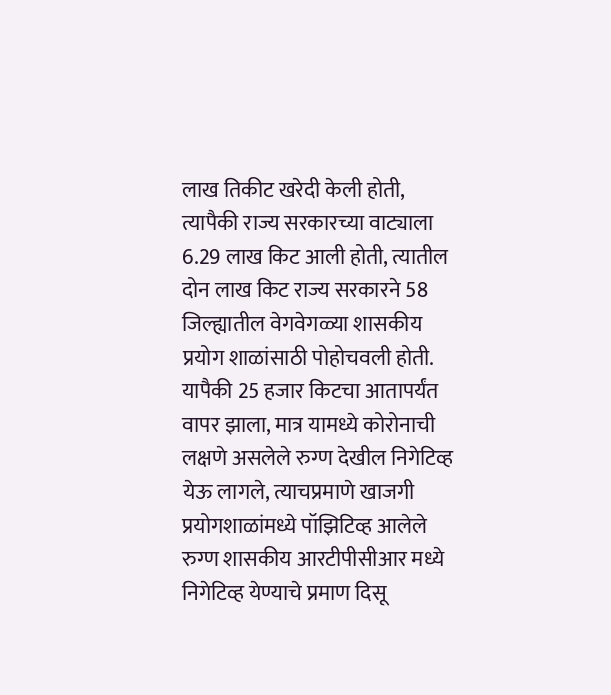लाख तिकीट खरेदी केली होती, त्यापैकी राज्य सरकारच्या वाट्याला 6.29 लाख किट आली होती, त्यातील दोन लाख किट राज्य सरकारने 58 जिल्ह्यातील वेगवेगळ्या शासकीय प्रयोग शाळांसाठी पोहोचवली होती.
यापैकी 25 हजार किटचा आतापर्यंत वापर झाला, मात्र यामध्ये कोरोनाची लक्षणे असलेले रुग्ण देखील निगेटिव्ह येऊ लागले, त्याचप्रमाणे खाजगी प्रयोगशाळांमध्ये पॉझिटिव्ह आलेले रुग्ण शासकीय आरटीपीसीआर मध्ये निगेटिव्ह येण्याचे प्रमाण दिसू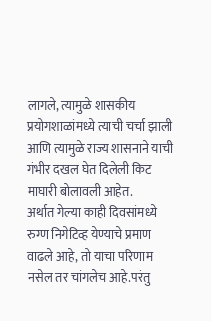लागले, त्यामुळे शासकीय प्रयोगशाळांमध्ये त्याची चर्चा झाली आणि त्यामुळे राज्य शासनाने याची गंभीर दखल घेत दिलेली किट माघारी बोलावली आहेत.
अर्थात गेल्या काही दिवसांमध्ये रुग्ण निगेटिव्ह येण्याचे प्रमाण वाढले आहे, तो याचा परिणाम नसेल तर चांगलेच आहे.परंतु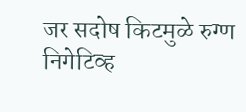जर सदोष किटमुळे रुग्ण निगेटिव्ह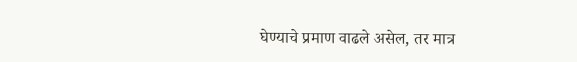घेण्याचे प्रमाण वाढले असेल, तर मात्र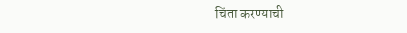चिंता करण्याची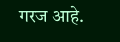गरज आहे.